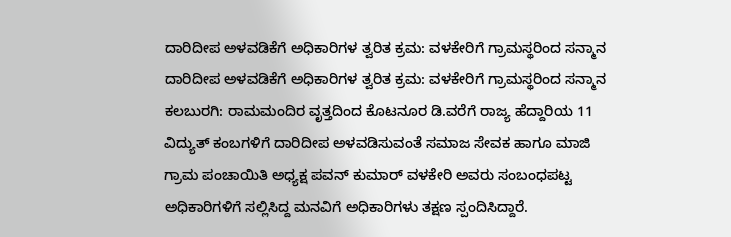ದಾರಿದೀಪ ಅಳವಡಿಕೆಗೆ ಅಧಿಕಾರಿಗಳ ತ್ವರಿತ ಕ್ರಮ: ವಳಕೇರಿಗೆ ಗ್ರಾಮಸ್ಥರಿಂದ ಸನ್ಮಾನ
ದಾರಿದೀಪ ಅಳವಡಿಕೆಗೆ ಅಧಿಕಾರಿಗಳ ತ್ವರಿತ ಕ್ರಮ: ವಳಕೇರಿಗೆ ಗ್ರಾಮಸ್ಥರಿಂದ ಸನ್ಮಾನ
ಕಲಬುರಗಿ: ರಾಮಮಂದಿರ ವೃತ್ತದಿಂದ ಕೊಟನೂರ ಡಿ.ವರೆಗೆ ರಾಜ್ಯ ಹೆದ್ದಾರಿಯ 11 ವಿದ್ಯುತ್ ಕಂಬಗಳಿಗೆ ದಾರಿದೀಪ ಅಳವಡಿಸುವಂತೆ ಸಮಾಜ ಸೇವಕ ಹಾಗೂ ಮಾಜಿ ಗ್ರಾಮ ಪಂಚಾಯಿತಿ ಅಧ್ಯಕ್ಷ ಪವನ್ ಕುಮಾರ್ ವಳಕೇರಿ ಅವರು ಸಂಬಂಧಪಟ್ಟ ಅಧಿಕಾರಿಗಳಿಗೆ ಸಲ್ಲಿಸಿದ್ದ ಮನವಿಗೆ ಅಧಿಕಾರಿಗಳು ತಕ್ಷಣ ಸ್ಪಂದಿಸಿದ್ದಾರೆ.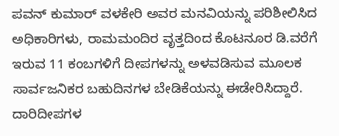ಪವನ್ ಕುಮಾರ್ ವಳಕೇರಿ ಅವರ ಮನವಿಯನ್ನು ಪರಿಶೀಲಿಸಿದ ಅಧಿಕಾರಿಗಳು, ರಾಮಮಂದಿರ ವೃತ್ತದಿಂದ ಕೊಟನೂರ ಡಿ.ವರೆಗೆ ಇರುವ 11 ಕಂಬಗಳಿಗೆ ದೀಪಗಳನ್ನು ಅಳವಡಿಸುವ ಮೂಲಕ ಸಾರ್ವಜನಿಕರ ಬಹುದಿನಗಳ ಬೇಡಿಕೆಯನ್ನು ಈಡೇರಿಸಿದ್ದಾರೆ. ದಾರಿದೀಪಗಳ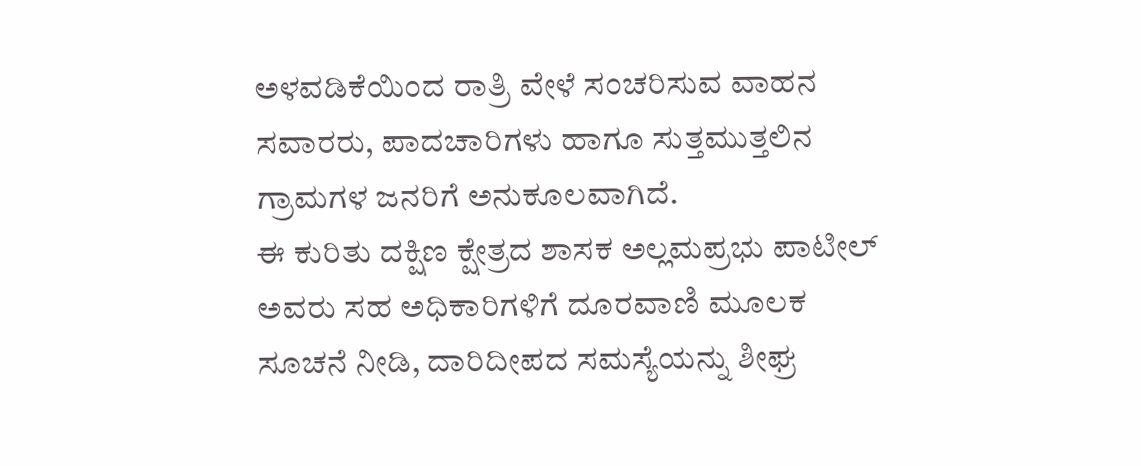ಅಳವಡಿಕೆಯಿಂದ ರಾತ್ರಿ ವೇಳೆ ಸಂಚರಿಸುವ ವಾಹನ ಸವಾರರು, ಪಾದಚಾರಿಗಳು ಹಾಗೂ ಸುತ್ತಮುತ್ತಲಿನ ಗ್ರಾಮಗಳ ಜನರಿಗೆ ಅನುಕೂಲವಾಗಿದೆ.
ಈ ಕುರಿತು ದಕ್ಷಿಣ ಕ್ಷೇತ್ರದ ಶಾಸಕ ಅಲ್ಲಮಪ್ರಭು ಪಾಟೀಲ್ ಅವರು ಸಹ ಅಧಿಕಾರಿಗಳಿಗೆ ದೂರವಾಣಿ ಮೂಲಕ ಸೂಚನೆ ನೀಡಿ, ದಾರಿದೀಪದ ಸಮಸ್ಯೆಯನ್ನು ಶೀಘ್ರ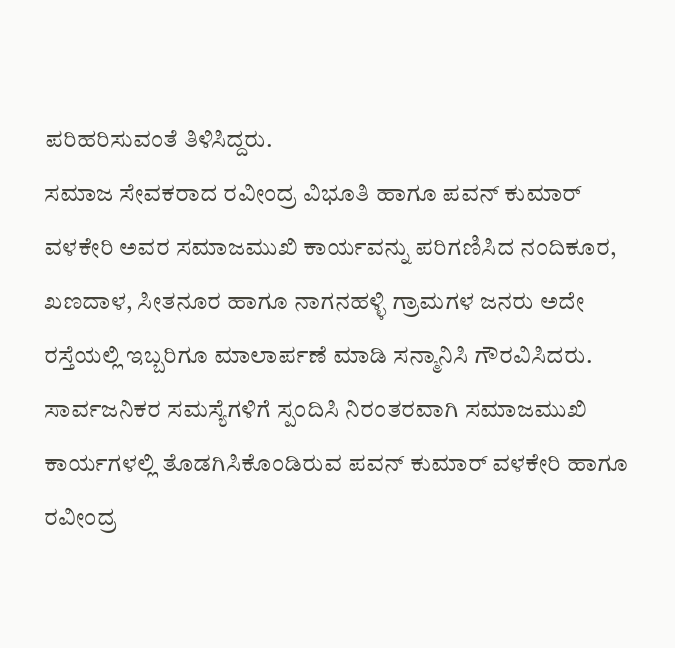ಪರಿಹರಿಸುವಂತೆ ತಿಳಿಸಿದ್ದರು.
ಸಮಾಜ ಸೇವಕರಾದ ರವೀಂದ್ರ ವಿಭೂತಿ ಹಾಗೂ ಪವನ್ ಕುಮಾರ್ ವಳಕೇರಿ ಅವರ ಸಮಾಜಮುಖಿ ಕಾರ್ಯವನ್ನು ಪರಿಗಣಿಸಿದ ನಂದಿಕೂರ, ಖಣದಾಳ, ಸೀತನೂರ ಹಾಗೂ ನಾಗನಹಳ್ಳಿ ಗ್ರಾಮಗಳ ಜನರು ಅದೇ ರಸ್ತೆಯಲ್ಲಿ ಇಬ್ಬರಿಗೂ ಮಾಲಾರ್ಪಣೆ ಮಾಡಿ ಸನ್ಮಾನಿಸಿ ಗೌರವಿಸಿದರು.
ಸಾರ್ವಜನಿಕರ ಸಮಸ್ಯೆಗಳಿಗೆ ಸ್ಪಂದಿಸಿ ನಿರಂತರವಾಗಿ ಸಮಾಜಮುಖಿ ಕಾರ್ಯಗಳಲ್ಲಿ ತೊಡಗಿಸಿಕೊಂಡಿರುವ ಪವನ್ ಕುಮಾರ್ ವಳಕೇರಿ ಹಾಗೂ ರವೀಂದ್ರ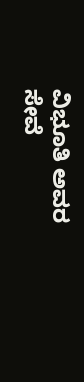ವಿಭೂತಿ ಅವರ ಸೇವೆ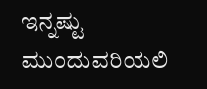ಇನ್ನಷ್ಟು ಮುಂದುವರಿಯಲಿ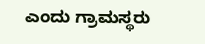ಎಂದು ಗ್ರಾಮಸ್ಥರು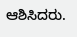ಆಶಿಸಿದರು.